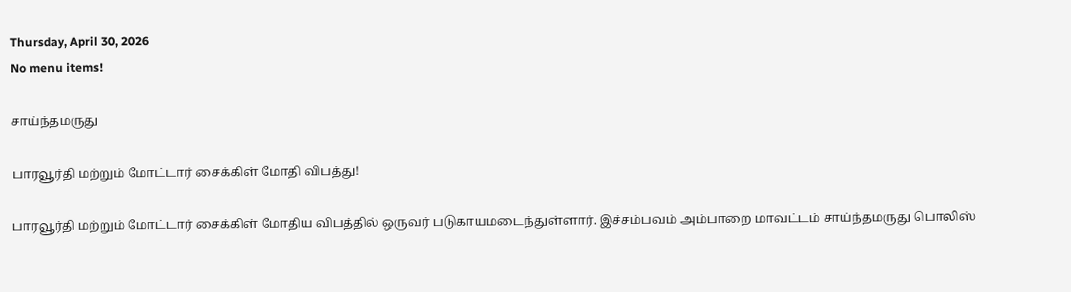Thursday, April 30, 2026
No menu items!

சாய்ந்தமருது

பாரவூர்தி மற்றும் மோட்டார் சைக்கிள் மோதி விபத்து!

பாரவூர்தி மற்றும் மோட்டார் சைக்கிள் மோதிய விபத்தில் ஒருவர் படுகாயமடைந்துள்ளார். இச்சம்பவம் அம்பாறை மாவட்டம் சாய்ந்தமருது பொலிஸ்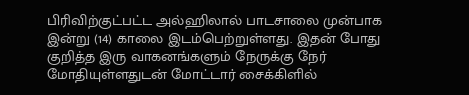பிரிவிற்குட்பட்ட அல்ஹிலால் பாடசாலை முன்பாக இன்று (14) காலை இடம்பெற்றுள்ளது. இதன் போது குறித்த இரு வாகனங்களும் நேருக்கு நேர் மோதியுள்ளதுடன் மோட்டார் சைக்கிளில்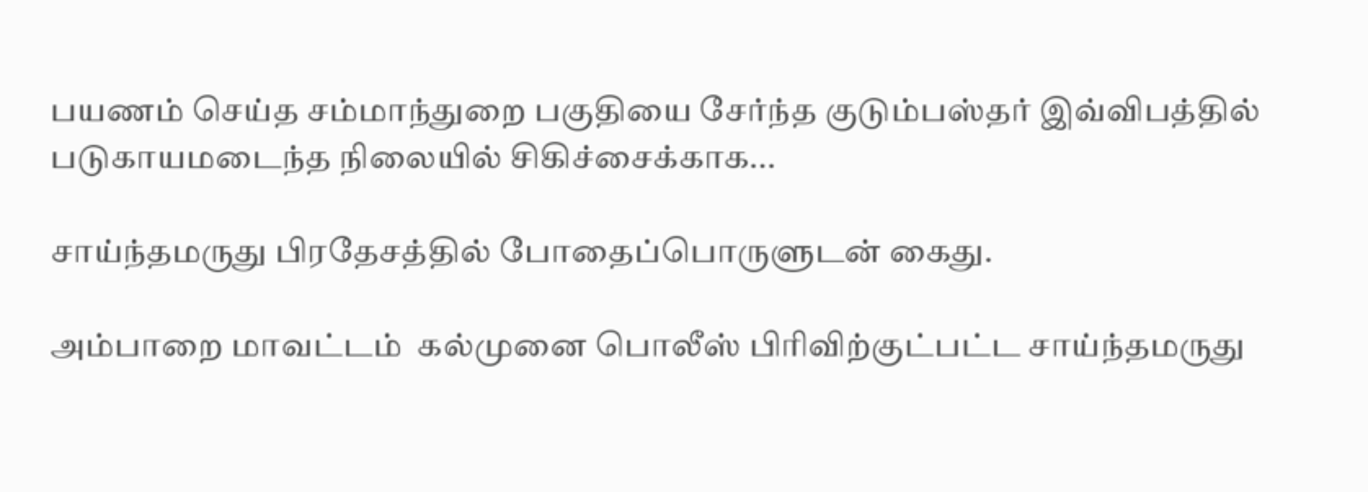பயணம் செய்த சம்மாந்துறை பகுதியை சேர்ந்த குடும்பஸ்தர் இவ்விபத்தில் படுகாயமடைந்த நிலையில் சிகிச்சைக்காக...

சாய்ந்தமருது பிரதேசத்தில் போதைப்பொருளுடன் கைது.

அம்பாறை மாவட்டம்  கல்முனை பொலீஸ் பிரிவிற்குட்பட்ட சாய்ந்தமருது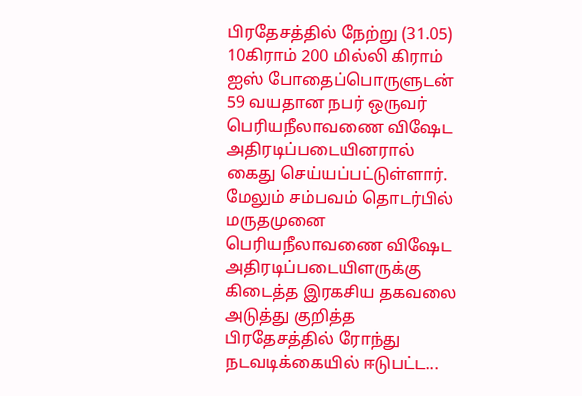பிரதேசத்தில் நேற்று (31.05)  10கிராம் 200 மில்லி கிராம் ஐஸ் போதைப்பொருளுடன் 59 வயதான நபர் ஒருவர் பெரியநீலாவணை விஷேட அதிரடிப்படையினரால் கைது செய்யப்பட்டுள்ளார். மேலும் சம்பவம் தொடர்பில் மருதமுனை பெரியநீலாவணை விஷேட அதிரடிப்படையிளருக்கு கிடைத்த இரகசிய தகவலை அடுத்து குறித்த பிரதேசத்தில் ரோந்து நடவடிக்கையில் ஈடுபட்ட...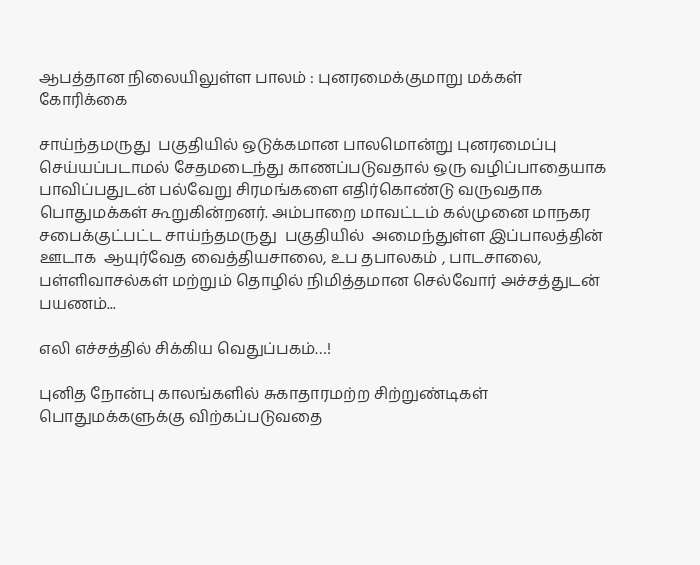ஆபத்தான நிலையிலுள்ள பாலம் : புனரமைக்குமாறு மக்கள் கோரிக்கை

சாய்ந்தமருது  பகுதியில் ஒடுக்கமான பாலமொன்று புனரமைப்பு செய்யப்படாமல் சேதமடைந்து காணப்படுவதால் ஒரு வழிப்பாதையாக பாவிப்பதுடன் பல்வேறு சிரமங்களை எதிர்கொண்டு வருவதாக பொதுமக்கள் கூறுகின்றனர். அம்பாறை மாவட்டம் கல்முனை மாநகர சபைக்குட்பட்ட சாய்ந்தமருது  பகுதியில்  அமைந்துள்ள இப்பாலத்தின் ஊடாக  ஆயுர்வேத வைத்தியசாலை, உப தபாலகம் , பாடசாலை, பள்ளிவாசல்கள் மற்றும் தொழில் நிமித்தமான செல்வோர் அச்சத்துடன்  பயணம்...

எலி எச்சத்தில் சிக்கிய வெதுப்பகம்…!

புனித நோன்பு காலங்களில் சுகாதாரமற்ற சிற்றுண்டிகள் பொதுமக்களுக்கு விற்கப்படுவதை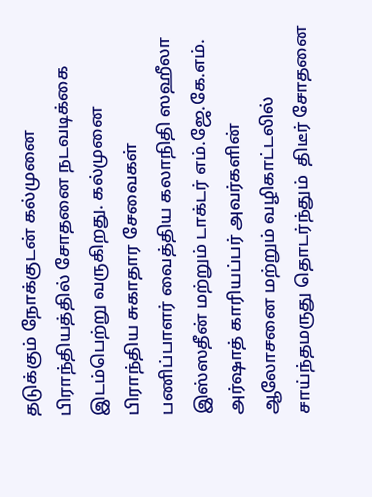தடுக்கும் நோக்குடன் கல்முனை பிராந்தியத்தில் சோதனை நடவடிக்கை இடம்பெற்று வருகிறது. கல்முனை பிராந்திய சுகாதார சேவைகள் பணிப்பாளர் வைத்திய கலாநிதி ஸஹீலா இஸ்ஸதீன் மற்றும் டாக்டர் எம்.ஜே.கே.எம். அர்ஷாத் காரியப்பர் அவர்களின் ஆலோசனை மற்றும் வழிகாட்டலில் சாய்ந்தமருது தொடர்ந்தும்  திடீர் சோதனை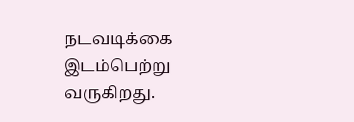நடவடிக்கை இடம்பெற்று வருகிறது.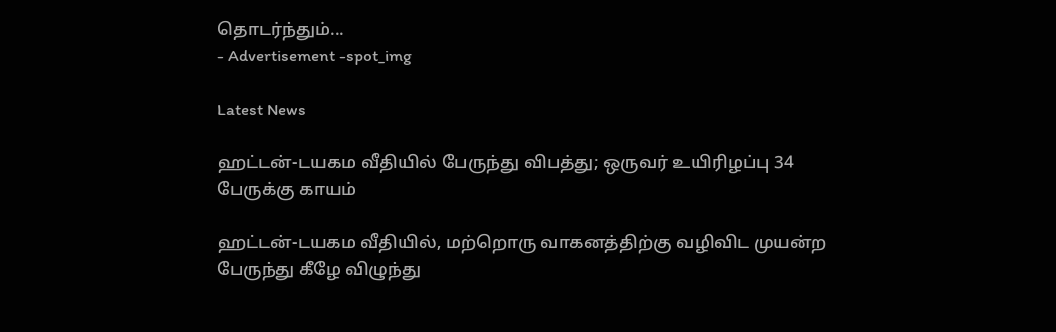தொடர்ந்தும்...
- Advertisement -spot_img

Latest News

ஹட்டன்-டயகம வீதியில் பேருந்து விபத்து; ஒருவர் உயிரிழப்பு 34 பேருக்கு காயம்

ஹட்டன்-டயகம வீதியில், மற்றொரு வாகனத்திற்கு வழிவிட முயன்ற பேருந்து கீழே விழுந்து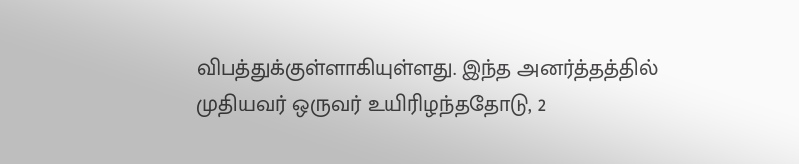விபத்துக்குள்ளாகியுள்ளது. இந்த அனர்த்தத்தில் முதியவர் ஒருவர் உயிரிழந்ததோடு, 2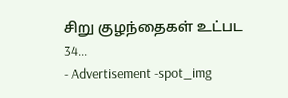சிறு குழந்தைகள் உட்பட 34...
- Advertisement -spot_img